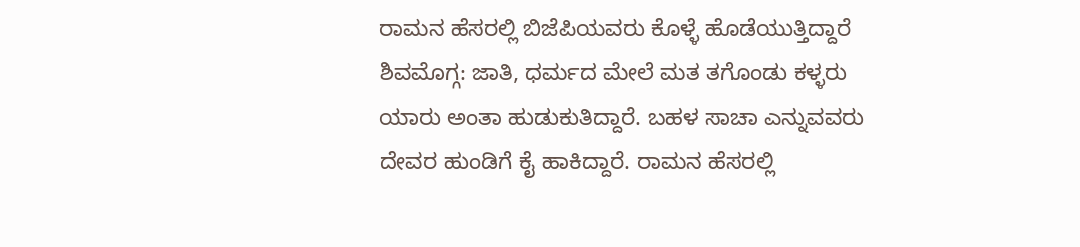ರಾಮನ ಹೆಸರಲ್ಲಿ ಬಿಜೆಪಿಯವರು ಕೊಳ್ಳೆ ಹೊಡೆಯುತ್ತಿದ್ದಾರೆ
ಶಿವಮೊಗ್ಗ: ಜಾತಿ, ಧರ್ಮದ ಮೇಲೆ ಮತ ತಗೊಂಡು ಕಳ್ಳರು ಯಾರು ಅಂತಾ ಹುಡುಕುತಿದ್ದಾರೆ. ಬಹಳ ಸಾಚಾ ಎನ್ನುವವರು ದೇವರ ಹುಂಡಿಗೆ ಕೈ ಹಾಕಿದ್ದಾರೆ. ರಾಮನ ಹೆಸರಲ್ಲಿ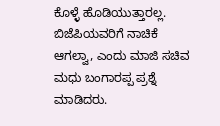ಕೊಳ್ಳೆ ಹೊಡಿಯುತ್ತಾರಲ್ಲ. ಬಿಜೆಪಿಯವರಿಗೆ ನಾಚಿಕೆ ಆಗಲ್ವಾ, ಎಂದು ಮಾಜಿ ಸಚಿವ ಮಧು ಬಂಗಾರಪ್ಪ ಪ್ರಶ್ನೆ ಮಾಡಿದರು.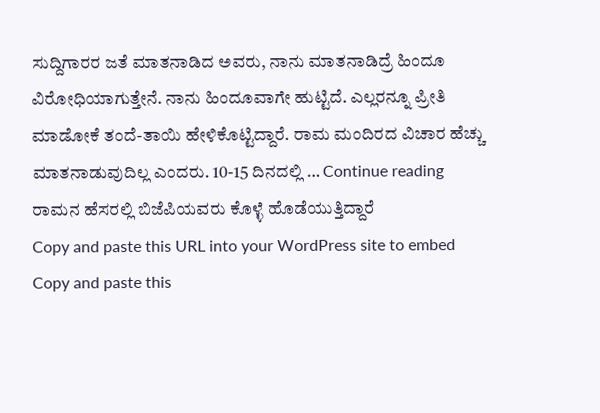ಸುದ್ದಿಗಾರರ ಜತೆ ಮಾತನಾಡಿದ ಅವರು, ನಾನು ಮಾತನಾಡಿದ್ರೆ ಹಿಂದೂ ವಿರೋಧಿಯಾಗುತ್ತೇನೆ. ನಾನು ಹಿಂದೂವಾಗೇ ಹುಟ್ಟಿದೆ. ಎಲ್ಲರನ್ನೂ ಪ್ರೀತಿ ಮಾಡೋಕೆ ತಂದೆ-ತಾಯಿ ಹೇಳಿಕೊಟ್ಟಿದ್ದಾರೆ. ರಾಮ ಮಂದಿರದ ವಿಚಾರ ಹೆಚ್ಚು ಮಾತನಾಡುವುದಿಲ್ಲ ಎಂದರು. 10-15 ದಿನದಲ್ಲಿ … Continue reading ರಾಮನ ಹೆಸರಲ್ಲಿ ಬಿಜೆಪಿಯವರು ಕೊಳ್ಳೆ ಹೊಡೆಯುತ್ತಿದ್ದಾರೆ
Copy and paste this URL into your WordPress site to embed
Copy and paste this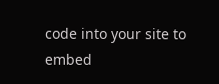code into your site to embed